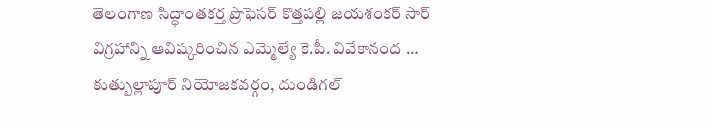తెలంగాణ సిద్ధాంతకర్త ప్రొఫెసర్ కొత్తపల్లి జయశంకర్ సార్ విగ్రహాన్ని ఆవిష్కరించిన ఎమ్మెల్యే కె.పీ. వివేకానంద …
కుత్బుల్లాపూర్ నియోజకవర్గం, దుండిగల్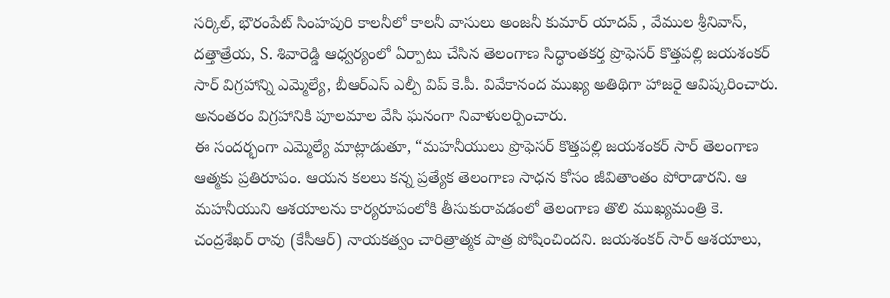సర్కిల్, భౌరంపేట్ సింహపురి కాలనీలో కాలనీ వాసులు అంజనీ కుమార్ యాదవ్ , వేముల శ్రీనివాస్, దత్తాత్రేయ, S. శివారెడ్డి ఆధ్వర్యంలో ఏర్పాటు చేసిన తెలంగాణ సిద్ధాంతకర్త ప్రొఫెసర్ కొత్తపల్లి జయశంకర్ సార్ విగ్రహాన్ని ఎమ్మెల్యే, బీఆర్ఎస్ ఎల్పీ విప్ కె.పీ. వివేకానంద ముఖ్య అతిథిగా హాజరై ఆవిష్కరించారు. అనంతరం విగ్రహానికి పూలమాల వేసి ఘనంగా నివాళులర్పించారు.
ఈ సందర్భంగా ఎమ్మెల్యే మాట్లాడుతూ, “మహనీయులు ప్రొఫెసర్ కొత్తపల్లి జయశంకర్ సార్ తెలంగాణ ఆత్మకు ప్రతిరూపం. ఆయన కలలు కన్న ప్రత్యేక తెలంగాణ సాధన కోసం జీవితాంతం పోరాడారని. ఆ మహనీయుని ఆశయాలను కార్యరూపంలోకి తీసుకురావడంలో తెలంగాణ తొలి ముఖ్యమంత్రి కె. చంద్రశేఖర్ రావు (కేసీఆర్) నాయకత్వం చారిత్రాత్మక పాత్ర పోషించిందని. జయశంకర్ సార్ ఆశయాలు,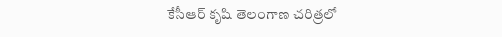కేసీఆర్ కృషి తెలంగాణ చరిత్రలో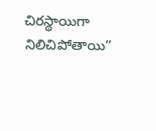చిరస్థాయిగా నిలిచిపోతాయి”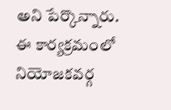అని పేర్కొన్నారు.
ఈ కార్యక్రమంలో నియోజకవర్గ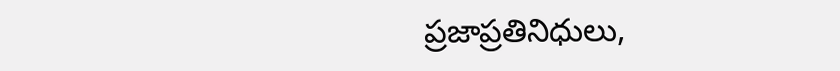ప్రజాప్రతినిధులు,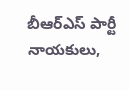బీఆర్ఎస్ పార్టీ నాయకులు,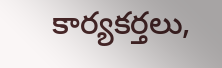కార్యకర్తలు,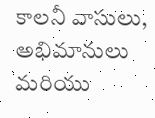కాలనీ వాసులు, అభిమానులు మరియు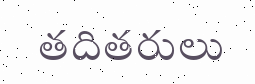తదితరులు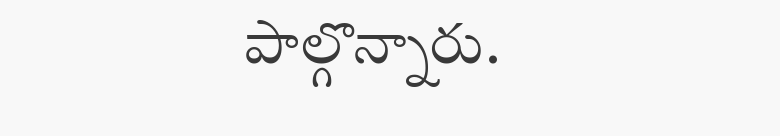పాల్గొన్నారు.